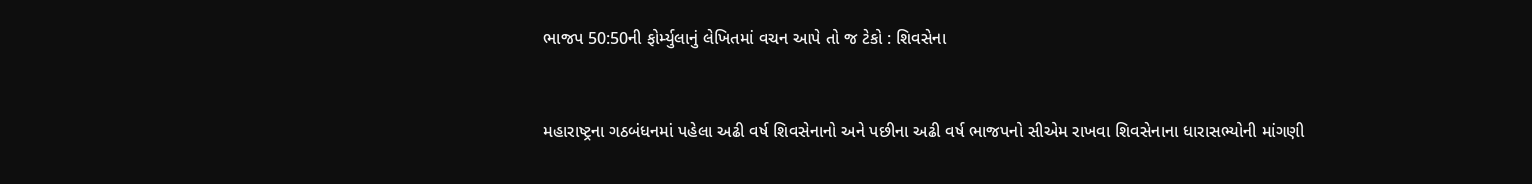ભાજપ 50:50ની ફોર્મ્યુલાનું લેખિતમાં વચન આપે તો જ ટેકો : શિવસેના


મહારાષ્ટ્રના ગઠબંધનમાં પહેલા અઢી વર્ષ શિવસેનાનો અને પછીના અઢી વર્ષ ભાજપનો સીએમ રાખવા શિવસેનાના ધારાસભ્યોની માંગણી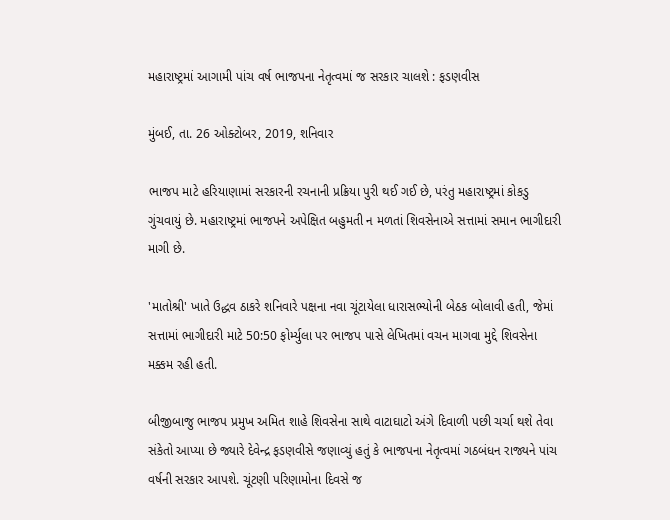મહારાષ્ટ્રમાં આગામી પાંચ વર્ષ ભાજપના નેતૃત્વમાં જ સરકાર ચાલશે : ફડણવીસ

મુંબઈ, તા. 26 ઓક્ટોબર, 2019, શનિવાર

ભાજપ માટે હરિયાણામાં સરકારની રચનાની પ્રક્રિયા પુરી થઈ ગઈ છે, પરંતુ મહારાષ્ટ્રમાં કોકડુ ગુંચવાયું છે. મહારાષ્ટ્રમાં ભાજપને અપેક્ષિત બહુમતી ન મળતાં શિવસેનાએ સત્તામાં સમાન ભાગીદારી માગી છે.

'માતોશ્રી' ખાતે ઉદ્ધવ ઠાકરે શનિવારે પક્ષના નવા ચૂંટાયેલા ધારાસભ્યોની બેઠક બોલાવી હતી, જેમાં સત્તામાં ભાગીદારી માટે 50:50 ફોર્મ્યુલા પર ભાજપ પાસે લેખિતમાં વચન માગવા મુદ્દે શિવસેના મક્કમ રહી હતી.

બીજીબાજુ ભાજપ પ્રમુખ અમિત શાહે શિવસેના સાથે વાટાઘાટો અંગે દિવાળી પછી ચર્ચા થશે તેવા સંકેતો આપ્યા છે જ્યારે દેવેન્દ્ર ફડણવીસે જણાવ્યું હતું કે ભાજપના નેતૃત્વમાં ગઠબંધન રાજ્યને પાંચ વર્ષની સરકાર આપશે. ચૂંટણી પરિણામોના દિવસે જ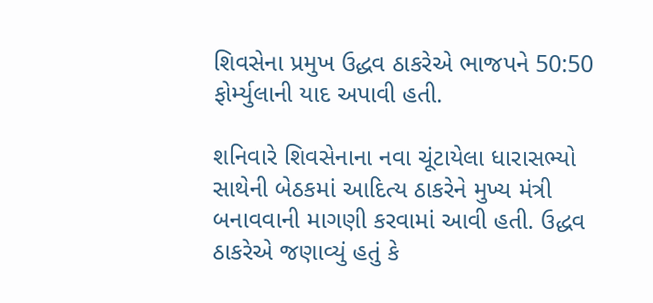શિવસેના પ્રમુખ ઉદ્ધવ ઠાકરેએ ભાજપને 50:50 ફોર્મ્યુલાની યાદ અપાવી હતી.

શનિવારે શિવસેનાના નવા ચૂંટાયેલા ધારાસભ્યો સાથેની બેઠકમાં આદિત્ય ઠાકરેને મુખ્ય મંત્રી બનાવવાની માગણી કરવામાં આવી હતી. ઉદ્ધવ ઠાકરેએ જણાવ્યું હતું કે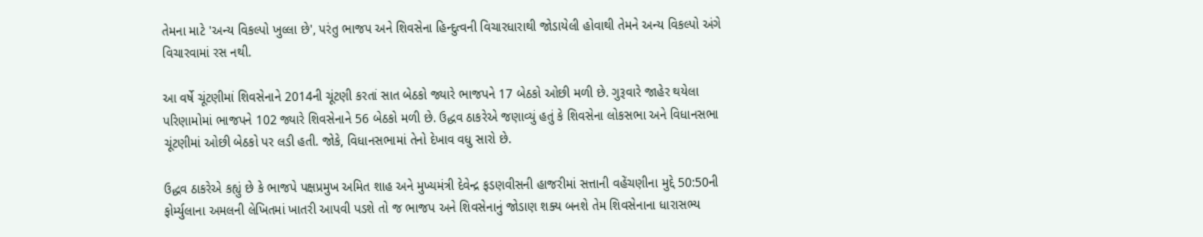તેમના માટે 'અન્ય વિકલ્પો ખુલ્લા છે', પરંતુ ભાજપ અને શિવસેના હિન્દુત્વની વિચારધારાથી જોડાયેલી હોવાથી તેમને અન્ય વિકલ્પો અંગે વિચારવામાં રસ નથી.

આ વર્ષે ચૂંટણીમાં શિવસેનાને 2014ની ચૂંટણી કરતાં સાત બેઠકો જ્યારે ભાજપને 17 બેઠકો ઓછી મળી છે. ગુરૂવારે જાહેર થયેલા પરિણામોમાં ભાજપને 102 જ્યારે શિવસેનાને 56 બેઠકો મળી છે. ઉદ્ધવ ઠાકરેએ જણાવ્યું હતું કે શિવસેના લોકસભા અને વિધાનસભા ચૂંટણીમાં ઓછી બેઠકો પર લડી હતી. જોકે, વિધાનસભામાં તેનો દેખાવ વધુ સારો છે.

ઉદ્ધવ ઠાકરેએ કહ્યું છે કે ભાજપે પક્ષપ્રમુખ અમિત શાહ અને મુખ્યમંત્રી દેવેન્દ્ર ફડણવીસની હાજરીમાં સત્તાની વહેંચણીના મુદ્દે 50:50ની ફોર્મ્યુલાના અમલની લેખિતમાં ખાતરી આપવી પડશે તો જ ભાજપ અને શિવસેનાનું જોડાણ શક્ય બનશે તેમ શિવસેનાના ધારાસભ્ય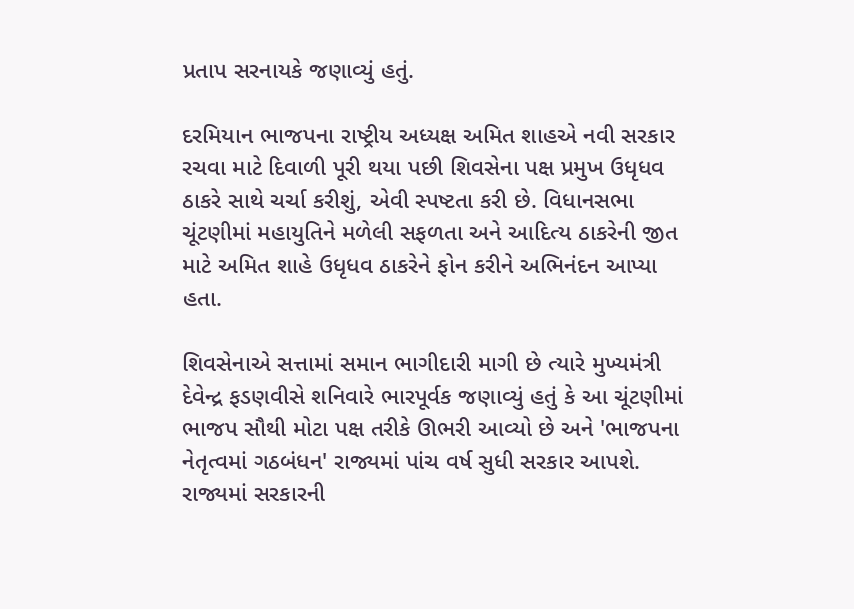પ્રતાપ સરનાયકે જણાવ્યું હતું.

દરમિયાન ભાજપના રાષ્ટ્રીય અધ્યક્ષ અમિત શાહએ નવી સરકાર રચવા માટે દિવાળી પૂરી થયા પછી શિવસેના પક્ષ પ્રમુખ ઉધૃધવ ઠાકરે સાથે ચર્ચા કરીશું, એવી સ્પષ્ટતા કરી છે. વિધાનસભા ચૂંટણીમાં મહાયુતિને મળેલી સફળતા અને આદિત્ય ઠાકરેની જીત માટે અમિત શાહે ઉધૃધવ ઠાકરેને ફોન કરીને અભિનંદન આપ્યા હતા.

શિવસેનાએ સત્તામાં સમાન ભાગીદારી માગી છે ત્યારે મુખ્યમંત્રી દેવેન્દ્ર ફડણવીસે શનિવારે ભારપૂર્વક જણાવ્યું હતું કે આ ચૂંટણીમાં ભાજપ સૌથી મોટા પક્ષ તરીકે ઊભરી આવ્યો છે અને 'ભાજપના નેતૃત્વમાં ગઠબંધન' રાજ્યમાં પાંચ વર્ષ સુધી સરકાર આપશે. રાજ્યમાં સરકારની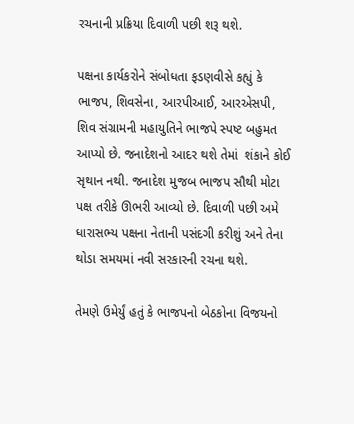રચનાની પ્રક્રિયા દિવાળી પછી શરૂ થશે.

પક્ષના કાર્યકરોને સંબોધતા ફડણવીસે કહ્યું કે ભાજપ, શિવસેના, આરપીઆઈ, આરએસપી, શિવ સંગ્રામની મહાયુતિને ભાજપે સ્પષ્ટ બહુમત આપ્યો છે. જનાદેશનો આદર થશે તેમાં  શંકાને કોઈ સૃથાન નથી. જનાદેશ મુજબ ભાજપ સૌથી મોટા પક્ષ તરીકે ઊભરી આવ્યો છે. દિવાળી પછી અમે ધારાસભ્ય પક્ષના નેતાની પસંદગી કરીશું અને તેના થોડા સમયમાં નવી સરકારની રચના થશે.

તેમણે ઉમેર્યું હતું કે ભાજપનો બેઠકોના વિજયનો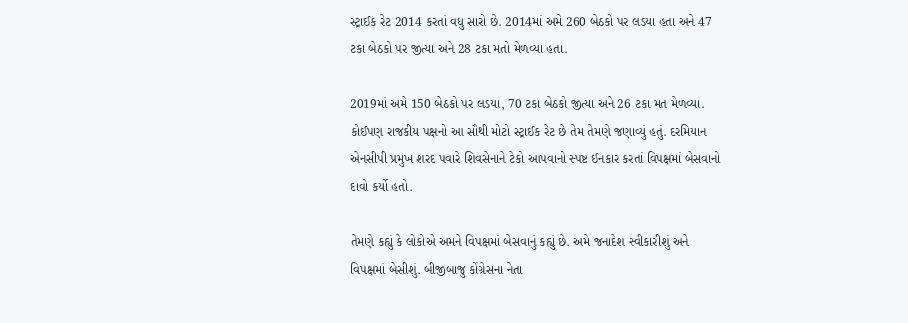સ્ટ્રાઈક રેટ 2014 કરતાં વધુ સારો છે. 2014માં અમે 260 બેઠકો પર લડયા હતા અને 47 ટકા બેઠકો પર જીત્યા અને 28 ટકા મતો મેળવ્યા હતા.

2019માં અમે 150 બેઠકો પર લડયા, 70 ટકા બેઠકો જીત્યા અને 26 ટકા મત મેળવ્યા. કોઈપણ રાજકીય પક્ષનો આ સૌથી મોટો સ્ટ્રાઈક રેટ છે તેમ તેમણે જણાવ્યું હતું. દરમિયાન એનસીપી પ્રમુખ શરદ પવારે શિવસેનાને ટેકો આપવાનો સ્પષ્ટ ઈનકાર કરતાં વિપક્ષમાં બેસવાનો દાવો કર્યો હતો.

તેમણે કહ્યું કે લોકોએ અમને વિપક્ષમાં બેસવાનું કહ્યું છે. અમે જનાદેશ સ્વીકારીશું અને વિપક્ષમાં બેસીશું. બીજીબાજુ કોંગ્રેસના નેતા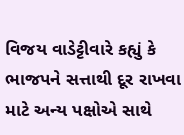વિજય વાડેટ્ટીવારે કહ્યું કે ભાજપને સત્તાથી દૂર રાખવા માટે અન્ય પક્ષોએ સાથે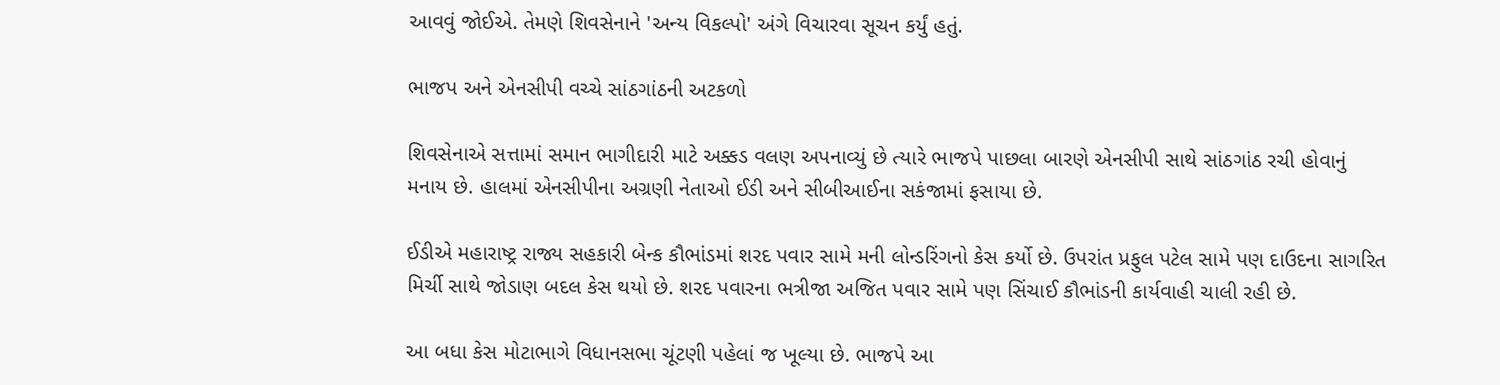આવવું જોઈએ. તેમણે શિવસેનાને 'અન્ય વિકલ્પો' અંગે વિચારવા સૂચન કર્યું હતું.

ભાજપ અને એનસીપી વચ્ચે સાંઠગાંઠની અટકળો

શિવસેનાએ સત્તામાં સમાન ભાગીદારી માટે અક્કડ વલણ અપનાવ્યું છે ત્યારે ભાજપે પાછલા બારણે એનસીપી સાથે સાંઠગાંઠ રચી હોવાનું મનાય છે. હાલમાં એનસીપીના અગ્રણી નેતાઓ ઈડી અને સીબીઆઈના સકંજામાં ફસાયા છે.

ઈડીએ મહારાષ્ટ્ર રાજ્ય સહકારી બેન્ક કૌભાંડમાં શરદ પવાર સામે મની લોન્ડરિંગનો કેસ કર્યો છે. ઉપરાંત પ્રફુલ પટેલ સામે પણ દાઉદના સાગરિત મિર્ચી સાથે જોડાણ બદલ કેસ થયો છે. શરદ પવારના ભત્રીજા અજિત પવાર સામે પણ સિંચાઈ કૌભાંડની કાર્યવાહી ચાલી રહી છે.

આ બધા કેસ મોટાભાગે વિધાનસભા ચૂંટણી પહેલાં જ ખૂલ્યા છે. ભાજપે આ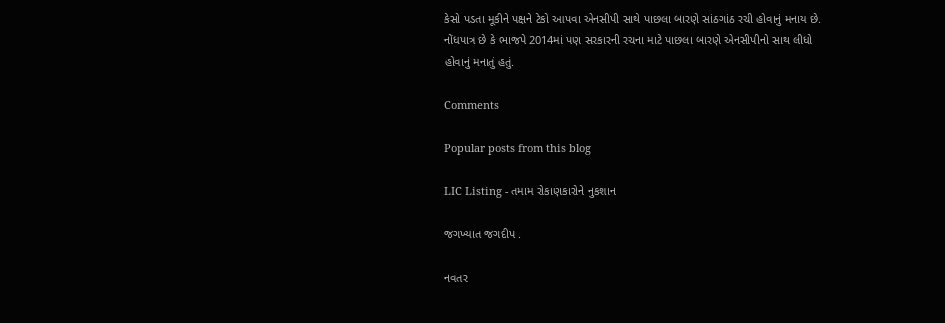કેસો પડતા મૂકીને પક્ષને ટેકો આપવા એનસીપી સાથે પાછલા બારણે સાંઠગાંઠ રચી હોવાનું મનાય છે. નોંધપાત્ર છે કે ભાજપે 2014માં પણ સરકારની રચના માટે પાછલા બારણે એનસીપીનો સાથ લીધો હોવાનું મનાતું હતું.

Comments

Popular posts from this blog

LIC Listing - તમામ રોકાણકારોને નુકશાન

જગખ્યાત જગદીપ .

નવતર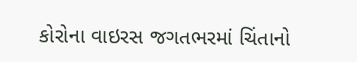કોરોના વાઇરસ જગતભરમાં ચિંતાનો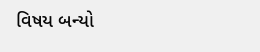વિષય બન્યો